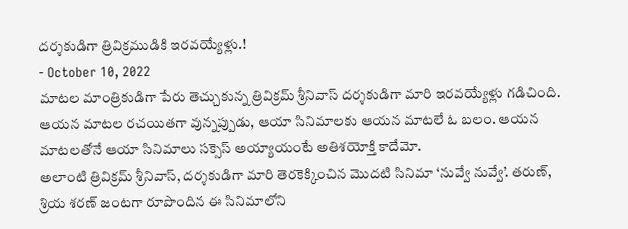దర్శకుడిగా త్రివిక్రముడికి ఇరవయ్యేళ్లు.!
- October 10, 2022
మాటల మాంత్రికుడిగా పేరు తెచ్చుకున్న త్రివిక్రమ్ శ్రీనివాస్ దర్శకుడిగా మారి ఇరవయ్యేళ్లు గడిచింది. ఆయన మాటల రచయితగా వున్నప్పుడు, ఆయా సినిమాలకు ఆయన మాటలే ఓ బలం. ఆయన మాటలతోనే ఆయా సినిమాలు సక్సెస్ అయ్యాయంటే అతిశయోక్తి కాదేమో.
అలాంటి త్రివిక్రమ్ శ్రీనివాస్, దర్శకుడిగా మారి తెరకెక్కించిన మొదటి సినిమా ‘నువ్వే నువ్వే’. తరుణ్, శ్రియ శరణ్ జంటగా రూపొందిన ఈ సినిమాలోని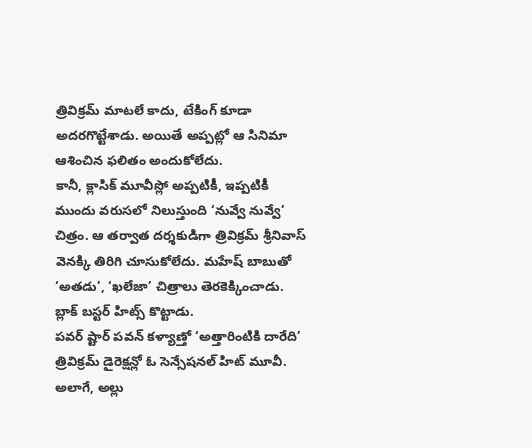త్రివిక్రమ్ మాటలే కాదు, టేకింగ్ కూడా అదరగొట్టేశాడు. అయితే అప్పట్లో ఆ సినిమా ఆశించిన ఫలితం అందుకోలేదు.
కానీ, క్లాసిక్ మూవీస్లో అప్పటికీ, ఇప్పటికీ ముందు వరుసలో నిలుస్తుంది ‘నువ్వే నువ్వే’ చిత్రం. ఆ తర్వాత దర్శకుడిగా త్రివిక్రమ్ శ్రీనివాస్ వెనక్కి తిరిగి చూసుకోలేదు. మహేష్ బాబుతో ‘అతడు’, ‘ఖలేజా’ చిత్రాలు తెరకెక్కించాడు. బ్లాక్ బస్టర్ హిట్స్ కొట్టాడు.
పవర్ ష్టార్ పవన్ కళ్యాణ్తో ‘అత్తారింటికి దారేది’ త్రివిక్రమ్ డైరెక్షన్లో ఓ సెన్సేషనల్ హిట్ మూవీ. అలాగే, అల్లు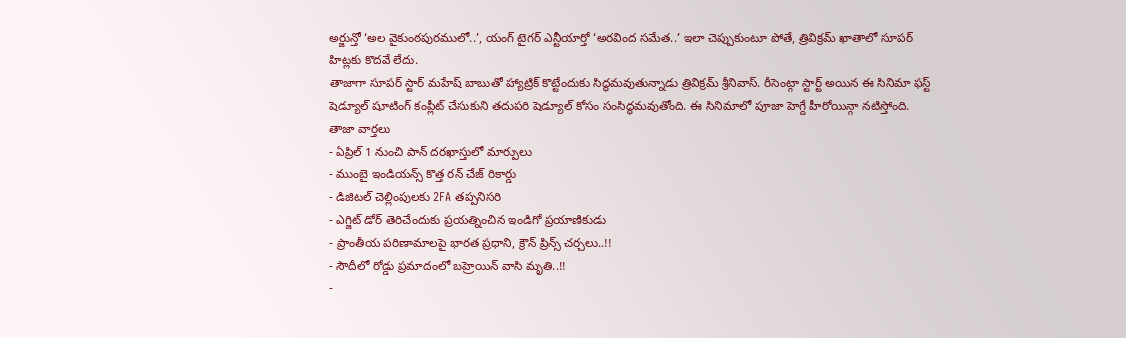అర్జున్తో ‘అల వైకుంఠపురములో..’, యంగ్ టైగర్ ఎన్టీయార్తో ‘అరవింద సమేత..’ ఇలా చెప్పుకుంటూ పోతే, త్రివిక్రమ్ ఖాతాలో సూపర్ హిట్లకు కొదవే లేదు.
తాజాగా సూపర్ స్టార్ మహేష్ బాబుతో హ్యాట్రిక్ కొట్టేందుకు సిద్ధమవుతున్నాడు త్రివిక్రమ్ శ్రీనివాస్. రీసెంట్గా స్టార్ట్ అయిన ఈ సినిమా ఫస్ట్ షెడ్యూల్ షూటింగ్ కంప్లీట్ చేసుకుని తదుపరి షెడ్యూల్ కోసం సంసిద్ధమవుతోంది. ఈ సినిమాలో పూజా హెగ్దే హీరోయిన్గా నటిస్తోంది.
తాజా వార్తలు
- ఏప్రిల్ 1 నుంచి పాన్ దరఖాస్తులో మార్పులు
- ముంబై ఇండియన్స్ కొత్త రన్ చేజ్ రికార్డు
- డిజిటల్ చెల్లింపులకు 2FA తప్పనిసరి
- ఎగ్జిట్ డోర్ తెరిచేందుకు ప్రయత్నించిన ఇండిగో ప్రయాణికుడు
- ప్రాంతీయ పరిణామాలపై భారత ప్రధాని, క్రౌన్ ప్రిన్స్ చర్చలు..!!
- సౌదీలో రోడ్డు ప్రమాదంలో బహ్రెయిన్ వాసి మృతి..!!
-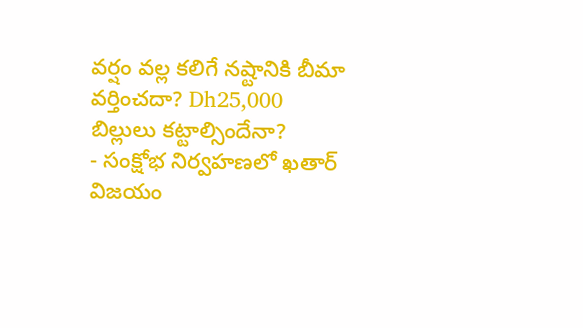వర్షం వల్ల కలిగే నష్టానికి బీమా వర్తించదా? Dh25,000 బిల్లులు కట్టాల్సిందేనా?
- సంక్షోభ నిర్వహణలో ఖతార్ విజయం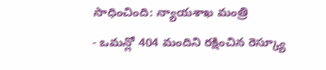సాధించింది: న్యాయశాఖ మంత్రి
- ఒమన్లో 404 మందిని రక్షించిన రెస్క్యూ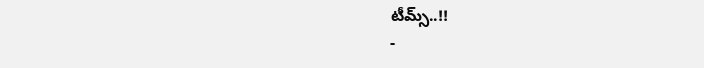టీమ్స్..!!
-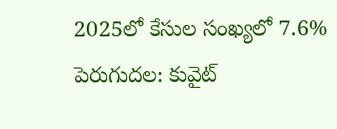2025లో కేసుల సంఖ్యలో 7.6% పెరుగుదల: కువైట్